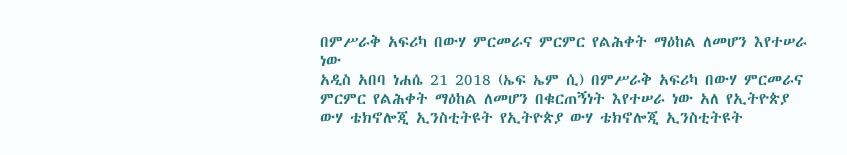በምሥራቅ አፍሪካ በውሃ ምርመራና ምርምር የልሕቀት ማዕከል ለመሆን እየተሠራ ነው
አዲስ አበባ ነሐሴ 21 2018 (ኤፍ ኤም ሲ) በምሥራቅ አፍሪካ በውሃ ምርመራና ምርምር የልሕቀት ማዕከል ለመሆን በቁርጠኝነት እየተሠራ ነው አለ የኢትዮጵያ ውሃ ቴክኖሎጂ ኢንስቲትዩት የኢትዮጵያ ውሃ ቴክኖሎጂ ኢንስቲትዩት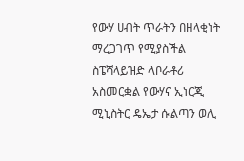የውሃ ሀብት ጥራትን በዘላቂነት ማረጋገጥ የሚያስችል ስፔሻላይዝድ ላቦራቶሪ አስመርቋል የውሃና ኢነርጂ ሚኒስትር ዴኤታ ሱልጣን ወሊ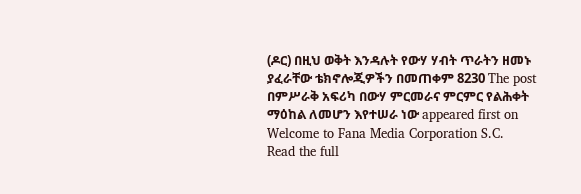(ዶር) በዚህ ወቅት እንዳሉት የውሃ ሃብት ጥራትን ዘመኑ ያፈራቸው ቴክኖሎጂዎችን በመጠቀም 8230 The post በምሥራቅ አፍሪካ በውሃ ምርመራና ምርምር የልሕቀት ማዕከል ለመሆን እየተሠራ ነው appeared first on Welcome to Fana Media Corporation S.C.
Read the full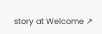story at Welcome ↗